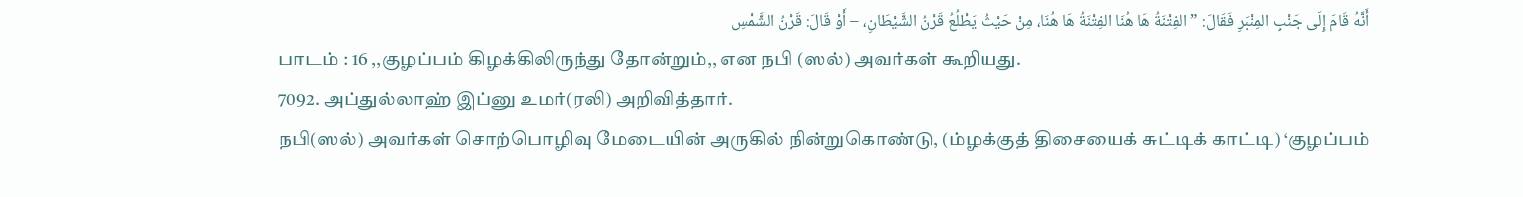أَنَّهُ قَامَ إِلَى جَنْبِ المِنْبَرِ فَقَالَ: ” الفِتْنَةُ هَا هُنَا الفِتْنَةُ هَا هُنَا، مِنْ حَيْثُ يَطْلُعُ قَرْنُ الشَّيْطَانِ، – أَوْ قَالَ: قَرْنُ الشَّمْسِ
பாடம் : 16 ,,குழப்பம் கிழக்கிலிருந்து தோன்றும்,, என நபி (ஸல்) அவர்கள் கூறியது.
7092. அப்துல்லாஹ் இப்னு உமர்(ரலி) அறிவித்தார்.
நபி(ஸல்) அவர்கள் சொற்பொழிவு மேடையின் அருகில் நின்றுகொண்டு, (ம்ழக்குத் திசையைக் சுட்டிக் காட்டி) ‘குழப்பம்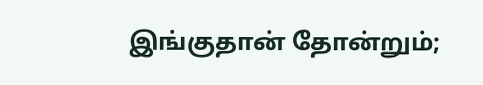இங்குதான் தோன்றும்;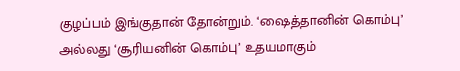குழப்பம் இங்குதான் தோன்றும். ‘ஷைத்தானின் கொம்பு’ அல்லது ‘சூரியனின் கொம்பு’ உதயமாகும்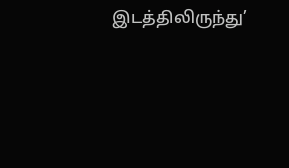இடத்திலிருந்து’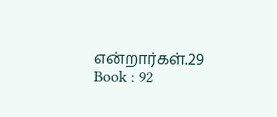என்றார்கள்.29
Book : 92